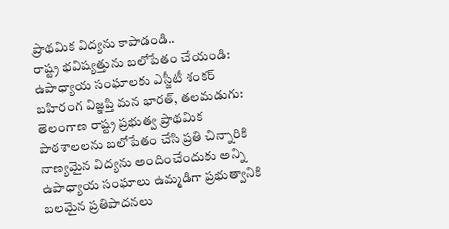ప్రాథమిక విద్యను కాపాడండి..
రాష్ట్ర భవిష్యత్తును బలోపేతం చేయండి: ఉపాధ్యాయ సంఘాలకు ఎస్జీటీ శంకర్ బహిరంగ విజ్ఞప్తి మన భారత్, తలమడుగు: తెలంగాణ రాష్ట్ర ప్రభుత్వ ప్రాథమిక పాఠశాలలను బలోపేతం చేసి ప్రతి చిన్నారికి నాణ్యమైన విద్యను అందించేందుకు అన్ని ఉపాధ్యాయ సంఘాలు ఉమ్మడిగా ప్రభుత్వానికి బలమైన ప్రతిపాదనలు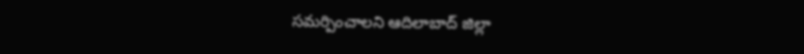సమర్పించాలని ఆదిలాబాద్ జిల్లా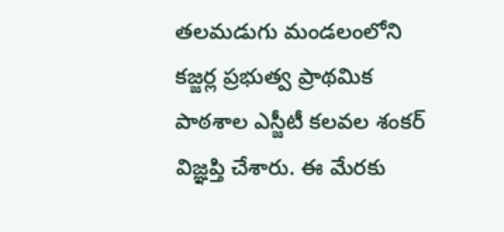తలమడుగు మండలంలోని కజ్జర్ల ప్రభుత్వ ప్రాథమిక పాఠశాల ఎస్జీటీ కలవల శంకర్ విజ్ఞప్తి చేశారు. ఈ మేరకు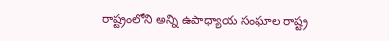రాష్ట్రంలోని అన్ని ఉపాధ్యాయ సంఘాల రాష్ట్ర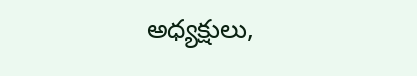అధ్యక్షులు,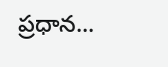ప్రధాన...